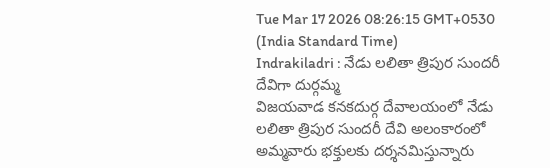Tue Mar 17 2026 08:26:15 GMT+0530 (India Standard Time)
Indrakiladri : నేడు లలితా త్రిపుర సుందరీ దేవిగా దుర్గమ్మ
విజయవాడ కనకదుర్గ దేవాలయంలో నేడు లలితా త్రిపుర సుందరీ దేవి అలంకారంలో అమ్మవారు భక్తులకు దర్శనమిస్తున్నారు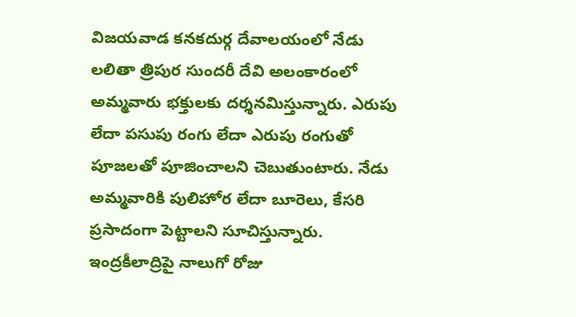విజయవాడ కనకదుర్గ దేవాలయంలో నేడు లలితా త్రిపుర సుందరీ దేవి అలంకారంలో అమ్మవారు భక్తులకు దర్శనమిస్తున్నారు. ఎరుపు లేదా పసుపు రంగు లేదా ఎరుపు రంగుతో పూజలతో పూజించాలని చెబుతుంటారు. నేడు అమ్మవారికి పులిహోర లేదా బూరెలు, కేసరి ప్రసాదంగా పెట్టాలని సూచిస్తున్నారు. ఇంద్రకీలాద్రిపై నాలుగో రోజు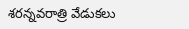శరన్నవరాత్రి వేడుకలు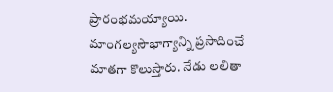ప్రారంభమయ్యాయి. మాంగల్యసౌభాగ్యాన్ని ప్రసాదించే మాతగా కొలుస్తారు. నేడు లలితా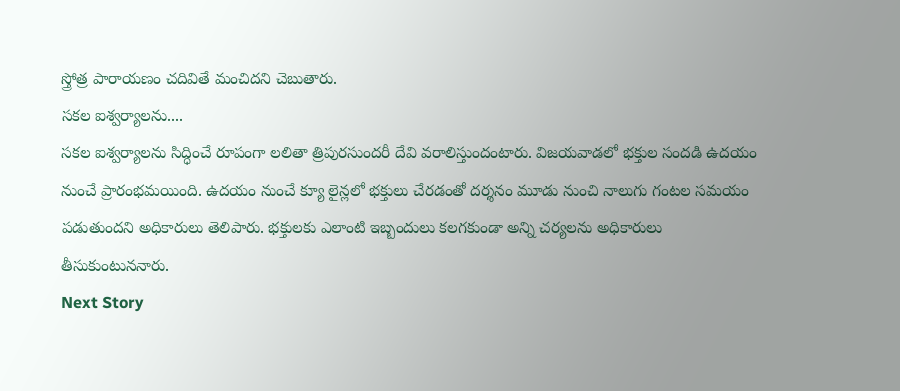స్త్రోత్ర పారాయణం చదివితే మంచిదని చెబుతారు.
సకల ఐశ్వర్యాలను....
సకల ఐశ్వర్యాలను సిద్ధించే రూపంగా లలితా త్రిపురసుందరీ దేవి వరాలిస్తుందంటారు. విజయవాడలో భక్తుల సందడి ఉదయం నుంచే ప్రారంభమయింది. ఉదయం నుంచే క్యూ లైన్లలో భక్తులు చేరడంతో దర్శనం మూడు నుంచి నాలుగు గంటల సమయం పడుతుందని అధికారులు తెలిపారు. భక్తులకు ఎలాంటి ఇబ్బందులు కలగకుండా అన్ని చర్యలను అధికారులు తీసుకుంటుననారు.
Next Story